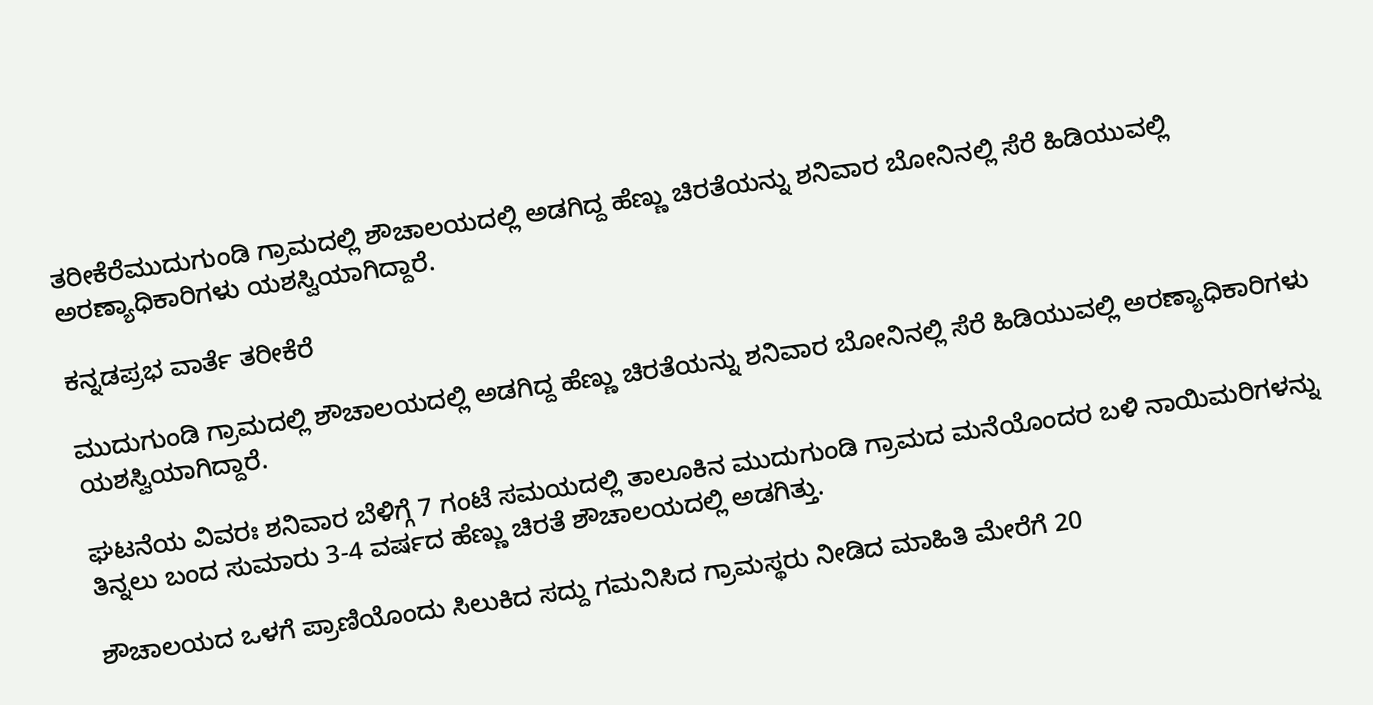ತರೀಕೆರೆಮುದುಗುಂಡಿ ಗ್ರಾಮದಲ್ಲಿ ಶೌಚಾಲಯದಲ್ಲಿ ಅಡಗಿದ್ದ ಹೆಣ್ಣು ಚಿರತೆಯನ್ನು ಶನಿವಾರ ಬೋನಿನಲ್ಲಿ ಸೆರೆ ಹಿಡಿಯುವಲ್ಲಿ ಅರಣ್ಯಾಧಿಕಾರಿಗಳು ಯಶಸ್ವಿಯಾಗಿದ್ದಾರೆ.

ಕನ್ನಡಪ್ರಭ ವಾರ್ತೆ ತರೀಕೆರೆ

ಮುದುಗುಂಡಿ ಗ್ರಾಮದಲ್ಲಿ ಶೌಚಾಲಯದಲ್ಲಿ ಅಡಗಿದ್ದ ಹೆಣ್ಣು ಚಿರತೆಯನ್ನು ಶನಿವಾರ ಬೋನಿನಲ್ಲಿ ಸೆರೆ ಹಿಡಿಯುವಲ್ಲಿ ಅರಣ್ಯಾಧಿಕಾರಿಗಳು ಯಶಸ್ವಿಯಾಗಿದ್ದಾರೆ.

ಘಟನೆಯ ವಿವರಃ ಶನಿವಾರ ಬೆಳಿಗ್ಗೆ 7 ಗಂಟೆ ಸಮಯದಲ್ಲಿ ತಾಲೂಕಿನ ಮುದುಗುಂಡಿ ಗ್ರಾಮದ ಮನೆಯೊಂದರ ಬಳಿ ನಾಯಿಮರಿಗಳನ್ನು ತಿನ್ನಲು ಬಂದ ಸುಮಾರು 3-4 ವರ್ಷದ ಹೆಣ್ಣು ಚಿರತೆ ಶೌಚಾಲಯದಲ್ಲಿ ಅಡಗಿತ್ತು.

ಶೌಚಾಲಯದ ಒಳಗೆ ಪ್ರಾಣಿಯೊಂದು ಸಿಲುಕಿದ ಸದ್ದು ಗಮನಿಸಿದ ಗ್ರಾಮಸ್ಥರು ನೀಡಿದ ಮಾಹಿತಿ ಮೇರೆಗೆ 20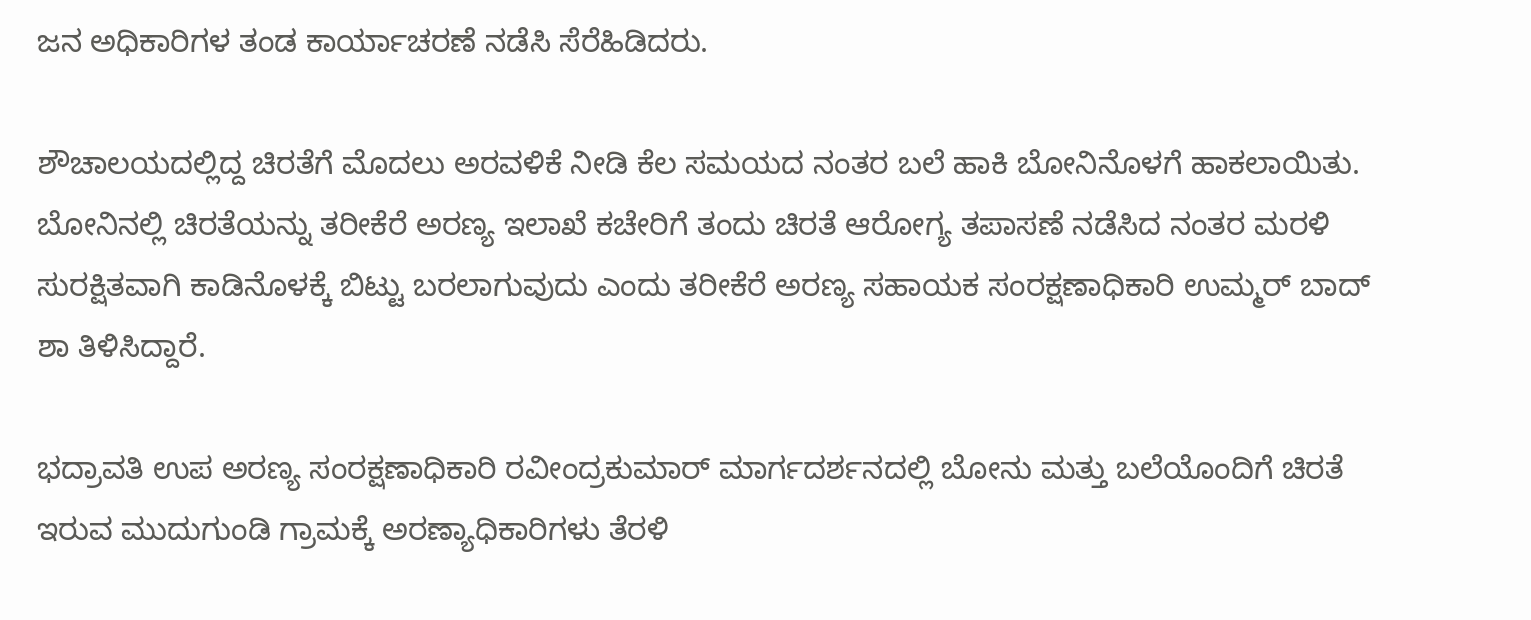ಜನ ಅಧಿಕಾರಿಗಳ ತಂಡ ಕಾರ್ಯಾಚರಣೆ ನಡೆಸಿ ಸೆರೆಹಿಡಿದರು.

ಶೌಚಾಲಯದಲ್ಲಿದ್ದ ಚಿರತೆಗೆ ಮೊದಲು ಅರವಳಿಕೆ ನೀಡಿ ಕೆಲ ಸಮಯದ ನಂತರ ಬಲೆ ಹಾಕಿ ಬೋನಿನೊಳಗೆ ಹಾಕಲಾಯಿತು. ಬೋನಿನಲ್ಲಿ ಚಿರತೆಯನ್ನು ತರೀಕೆರೆ ಅರಣ್ಯ ಇಲಾಖೆ ಕಚೇರಿಗೆ ತಂದು ಚಿರತೆ ಆರೋಗ್ಯ ತಪಾಸಣೆ ನಡೆಸಿದ ನಂತರ ಮರಳಿ ಸುರಕ್ಷಿತವಾಗಿ ಕಾಡಿನೊಳಕ್ಕೆ ಬಿಟ್ಟು ಬರಲಾಗುವುದು ಎಂದು ತರೀಕೆರೆ ಅರಣ್ಯ ಸಹಾಯಕ ಸಂರಕ್ಷಣಾಧಿಕಾರಿ ಉಮ್ಮರ್ ಬಾದ್ ಶಾ ತಿಳಿಸಿದ್ದಾರೆ.

ಭದ್ರಾವತಿ ಉಪ ಅರಣ್ಯ ಸಂರಕ್ಷಣಾಧಿಕಾರಿ ರವೀಂದ್ರಕುಮಾರ್ ಮಾರ್ಗದರ್ಶನದಲ್ಲಿ ಬೋನು ಮತ್ತು ಬಲೆಯೊಂದಿಗೆ ಚಿರತೆ ಇರುವ ಮುದುಗುಂಡಿ ಗ್ರಾಮಕ್ಕೆ ಅರಣ್ಯಾಧಿಕಾರಿಗಳು ತೆರಳಿ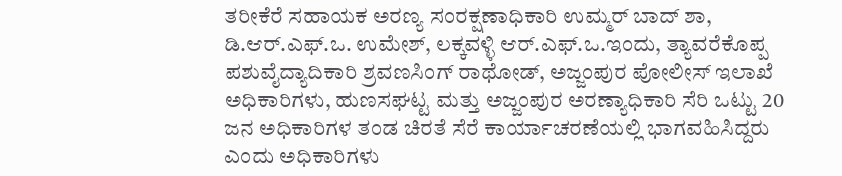ತರೀಕೆರೆ ಸಹಾಯಕ ಅರಣ್ಯ ಸಂರಕ್ಷಣಾಧಿಕಾರಿ ಉಮ್ಮರ್ ಬಾದ್ ಶಾ, ಡಿ.ಆರ್.ಎಫ್.ಒ. ಉಮೇಶ್, ಲಕ್ಕವಳ್ಳಿ ಆರ್.ಎಫ್.ಒ.ಇಂದು, ತ್ಯಾವರೆಕೊಪ್ಪ ಪಶುವೈದ್ಯಾದಿಕಾರಿ ಶ್ರವಣಸಿಂಗ್ ರಾಥೋಡ್, ಅಜ್ಜಂಪುರ ಪೋಲೀಸ್ ಇಲಾಖೆ ಅಧಿಕಾರಿಗಳು, ಹುಣಸಘಟ್ಟ ಮತ್ತು ಅಜ್ಜಂಪುರ ಅರಣ್ಯಾಧಿಕಾರಿ ಸೆರಿ ಒಟ್ಟು 20 ಜನ ಅಧಿಕಾರಿಗಳ ತಂಡ ಚಿರತೆ ಸೆರೆ ಕಾರ್ಯಾಚರಣೆಯಲ್ಲಿ ಭಾಗವಹಿಸಿದ್ದರು ಎಂದು ಅಧಿಕಾರಿಗಳು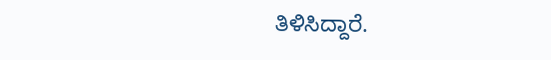ತಿಳಿಸಿದ್ದಾರೆ.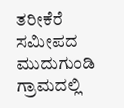ತರೀಕೆರೆ ಸಮೀಪದ ಮುದುಗುಂಡಿ ಗ್ರಾಮದಲ್ಲಿ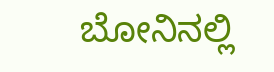ಬೋನಿನಲ್ಲಿ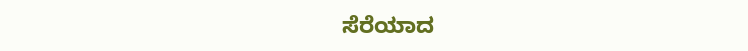ಸೆರೆಯಾದ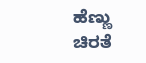ಹೆಣ್ಣು ಚಿರತೆ